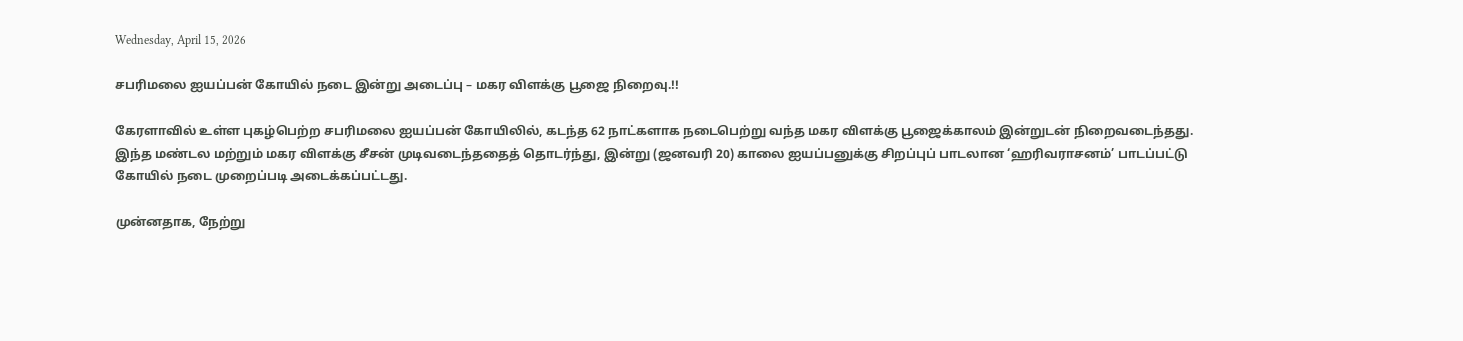Wednesday, April 15, 2026

சபரிமலை ஐயப்பன் கோயில் நடை இன்று அடைப்பு – மகர விளக்கு பூஜை நிறைவு.!!

கேரளாவில் உள்ள புகழ்பெற்ற சபரிமலை ஐயப்பன் கோயிலில், கடந்த 62 நாட்களாக நடைபெற்று வந்த மகர விளக்கு பூஜைக்காலம் இன்றுடன் நிறைவடைந்தது. இந்த மண்டல மற்றும் மகர விளக்கு சீசன் முடிவடைந்ததைத் தொடர்ந்து, இன்று (ஜனவரி 20) காலை ஐயப்பனுக்கு சிறப்புப் பாடலான ‘ஹரிவராசனம்’ பாடப்பட்டு கோயில் நடை முறைப்படி அடைக்கப்பட்டது.

முன்னதாக, நேற்று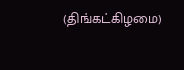(திங்கட்கிழமை)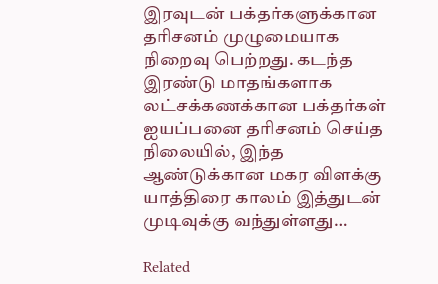இரவுடன் பக்தர்களுக்கான தரிசனம் முழுமையாக நிறைவு பெற்றது. கடந்த இரண்டு மாதங்களாக லட்சக்கணக்கான பக்தர்கள் ஐயப்பனை தரிசனம் செய்த நிலையில், இந்த ஆண்டுக்கான மகர விளக்கு யாத்திரை காலம் இத்துடன் முடிவுக்கு வந்துள்ளது…

Related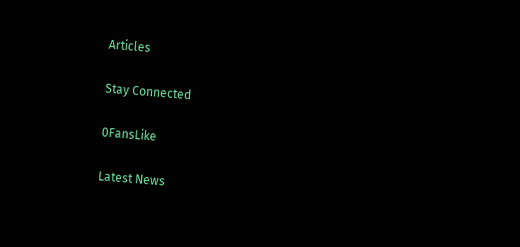Articles

Stay Connected

0FansLike

Latest News